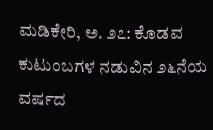ಮಡಿಕೇರಿ, ಅ. ೨೭: ಕೊಡವ ಕುಟುಂಬಗಳ ನಡುವಿನ ೨೬ನೆಯ ವರ್ಷದ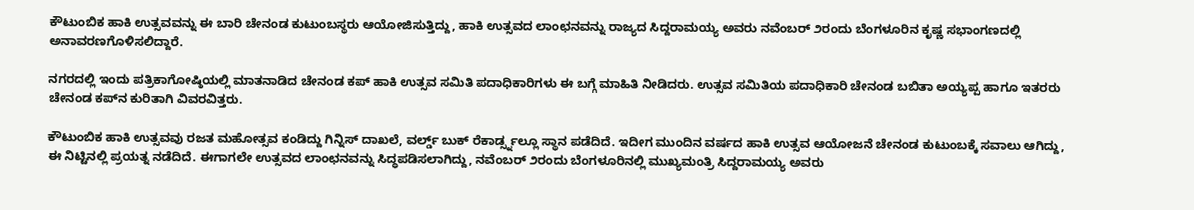ಕೌಟುಂಬಿಕ ಹಾಕಿ ಉತ್ಸವವನ್ನು ಈ ಬಾರಿ ಚೇನಂಡ ಕುಟುಂಬಸ್ಥರು ಆಯೋಜಿಸುತ್ತಿದ್ದು, ಹಾಕಿ ಉತ್ಸವದ ಲಾಂಛನವನ್ನು ರಾಜ್ಯದ ಸಿದ್ದರಾಮಯ್ಯ ಅವರು ನವೆಂಬರ್ ೨ರಂದು ಬೆಂಗಳೂರಿನ ಕೃಷ್ಣ ಸಭಾಂಗಣದಲ್ಲಿ ಅನಾವರಣಗೊಳಿಸಲಿದ್ದಾರೆ.

ನಗರದಲ್ಲಿ ಇಂದು ಪತ್ರಿಕಾಗೋಷ್ಠಿಯಲ್ಲಿ ಮಾತನಾಡಿದ ಚೇನಂಡ ಕಪ್ ಹಾಕಿ ಉತ್ಸವ ಸಮಿತಿ ಪದಾಧಿಕಾರಿಗಳು ಈ ಬಗ್ಗೆ ಮಾಹಿತಿ ನೀಡಿದರು. ಉತ್ಸವ ಸಮಿತಿಯ ಪದಾಧಿಕಾರಿ ಚೇನಂಡ ಬಬಿತಾ ಅಯ್ಯಪ್ಪ ಹಾಗೂ ಇತರರು ಚೇನಂಡ ಕಪ್‌ನ ಕುರಿತಾಗಿ ವಿವರವಿತ್ತರು.

ಕೌಟುಂಬಿಕ ಹಾಕಿ ಉತ್ಸವವು ರಜತ ಮಹೋತ್ಸವ ಕಂಡಿದ್ದು ಗಿನ್ನಿಸ್ ದಾಖಲೆ, ವರ್ಲ್ಡ್ ಬುಕ್ ರೆಕಾರ್ಡ್ಸ್ನಲ್ಲೂ ಸ್ಥಾನ ಪಡೆದಿದೆ. ಇದೀಗ ಮುಂದಿನ ವರ್ಷದ ಹಾಕಿ ಉತ್ಸವ ಆಯೋಜನೆ ಚೇನಂಡ ಕುಟುಂಬಕ್ಕೆ ಸವಾಲು ಆಗಿದ್ದು, ಈ ನಿಟ್ಟಿನಲ್ಲಿ ಪ್ರಯತ್ನ ನಡೆದಿದೆ. ಈಗಾಗಲೇ ಉತ್ಸವದ ಲಾಂಛನವನ್ನು ಸಿದ್ಧಪಡಿಸಲಾಗಿದ್ದು, ನವೆಂಬರ್ ೨ರಂದು ಬೆಂಗಳೂರಿನಲ್ಲಿ ಮುಖ್ಯಮಂತ್ರಿ ಸಿದ್ದರಾಮಯ್ಯ ಅವರು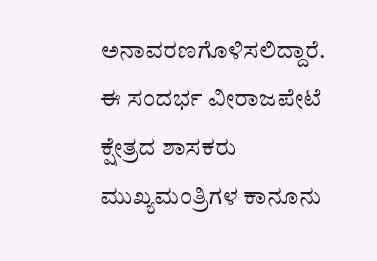ಅನಾವರಣಗೊಳಿಸಲಿದ್ದಾರೆ. ಈ ಸಂದರ್ಭ ವೀರಾಜಪೇಟೆ ಕ್ಷೇತ್ರದ ಶಾಸಕರು ಮುಖ್ಯಮಂತ್ರಿಗಳ ಕಾನೂನು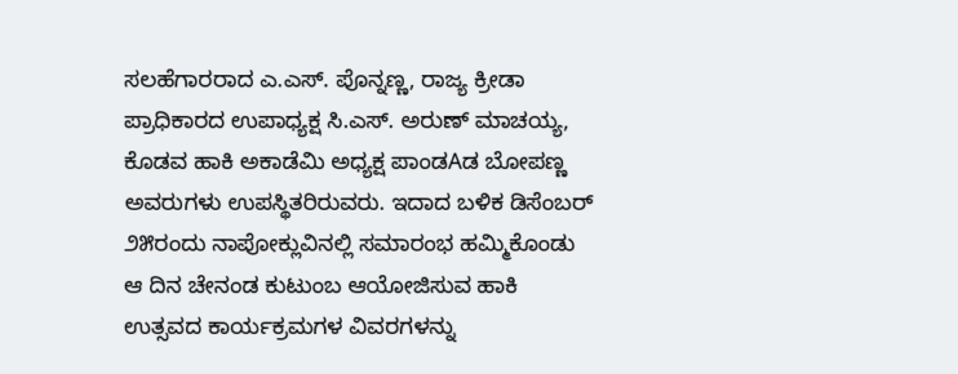ಸಲಹೆಗಾರರಾದ ಎ.ಎಸ್. ಪೊನ್ನಣ್ಣ, ರಾಜ್ಯ ಕ್ರೀಡಾ ಪ್ರಾಧಿಕಾರದ ಉಪಾಧ್ಯಕ್ಷ ಸಿ.ಎಸ್. ಅರುಣ್ ಮಾಚಯ್ಯ, ಕೊಡವ ಹಾಕಿ ಅಕಾಡೆಮಿ ಅಧ್ಯಕ್ಷ ಪಾಂಡAಡ ಬೋಪಣ್ಣ ಅವರುಗಳು ಉಪಸ್ಥಿತರಿರುವರು. ಇದಾದ ಬಳಿಕ ಡಿಸೆಂಬರ್ ೨೫ರಂದು ನಾಪೋಕ್ಲುವಿನಲ್ಲಿ ಸಮಾರಂಭ ಹಮ್ಮಿಕೊಂಡು ಆ ದಿನ ಚೇನಂಡ ಕುಟುಂಬ ಆಯೋಜಿಸುವ ಹಾಕಿ ಉತ್ಸವದ ಕಾರ್ಯಕ್ರಮಗಳ ವಿವರಗಳನ್ನು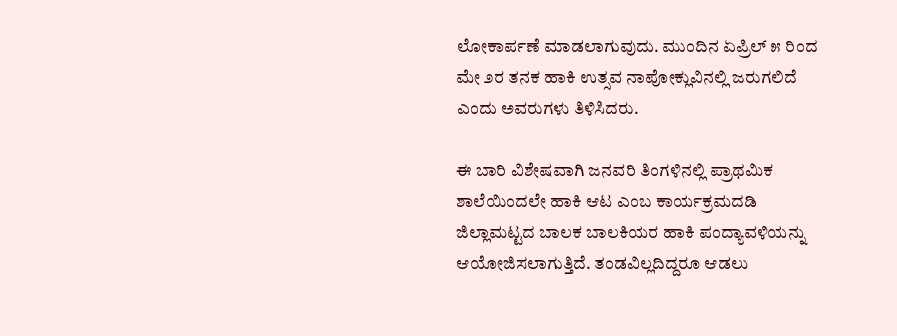ಲೋಕಾರ್ಪಣೆ ಮಾಡಲಾಗುವುದು. ಮುಂದಿನ ಏಪ್ರಿಲ್ ೫ ರಿಂದ ಮೇ ೨ರ ತನಕ ಹಾಕಿ ಉತ್ಸವ ನಾಪೋಕ್ಲುವಿನಲ್ಲಿ ಜರುಗಲಿದೆ ಎಂದು ಅವರುಗಳು ತಿಳಿಸಿದರು.

ಈ ಬಾರಿ ವಿಶೇಷವಾಗಿ ಜನವರಿ ತಿಂಗಳಿನಲ್ಲಿ ಪ್ರಾಥಮಿಕ ಶಾಲೆಯಿಂದಲೇ ಹಾಕಿ ಆಟ ಎಂಬ ಕಾರ್ಯಕ್ರಮದಡಿ ಜಿಲ್ಲಾಮಟ್ಟದ ಬಾಲಕ ಬಾಲಕಿಯರ ಹಾಕಿ ಪಂದ್ಯಾವಳಿಯನ್ನು ಆಯೋಜಿಸಲಾಗುತ್ತಿದೆ. ತಂಡವಿಲ್ಲದಿದ್ದರೂ ಆಡಲು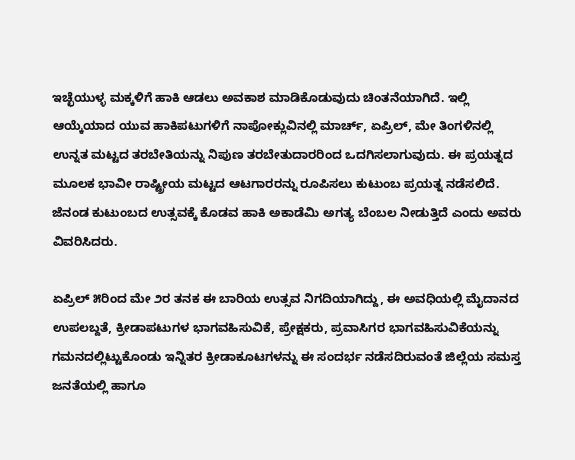ಇಚ್ಛೆಯುಳ್ಳ ಮಕ್ಕಳಿಗೆ ಹಾಕಿ ಆಡಲು ಅವಕಾಶ ಮಾಡಿಕೊಡುವುದು ಚಿಂತನೆಯಾಗಿದೆ. ಇಲ್ಲಿ ಆಯ್ಕೆಯಾದ ಯುವ ಹಾಕಿಪಟುಗಳಿಗೆ ನಾಪೋಕ್ಲುವಿನಲ್ಲಿ ಮಾರ್ಚ್, ಏಪ್ರಿಲ್, ಮೇ ತಿಂಗಳಿನಲ್ಲಿ ಉನ್ನತ ಮಟ್ಟದ ತರಬೇತಿಯನ್ನು ನಿಪುಣ ತರಬೇತುದಾರರಿಂದ ಒದಗಿಸಲಾಗುವುದು. ಈ ಪ್ರಯತ್ನದ ಮೂಲಕ ಭಾವೀ ರಾಷ್ಟ್ರೀಯ ಮಟ್ಟದ ಆಟಗಾರರನ್ನು ರೂಪಿಸಲು ಕುಟುಂಬ ಪ್ರಯತ್ನ ನಡೆಸಲಿದೆ. ಜೆನಂಡ ಕುಟುಂಬದ ಉತ್ಸವಕ್ಕೆ ಕೊಡವ ಹಾಕಿ ಅಕಾಡೆಮಿ ಅಗತ್ಯ ಬೆಂಬಲ ನೀಡುತ್ತಿದೆ ಎಂದು ಅವರು ವಿವರಿಸಿದರು.

ಏಪ್ರಿಲ್ ೫ರಿಂದ ಮೇ ೨ರ ತನಕ ಈ ಬಾರಿಯ ಉತ್ಸವ ನಿಗದಿಯಾಗಿದ್ದು, ಈ ಅವಧಿಯಲ್ಲಿ ಮೈದಾನದ ಉಪಲಬ್ದತೆ, ಕ್ರೀಡಾಪಟುಗಳ ಭಾಗವಹಿಸುವಿಕೆ, ಪ್ರೇಕ್ಷಕರು, ಪ್ರವಾಸಿಗರ ಭಾಗವಹಿಸುವಿಕೆಯನ್ನು ಗಮನದಲ್ಲಿಟ್ಟುಕೊಂಡು ಇನ್ನಿತರ ಕ್ರೀಡಾಕೂಟಗಳನ್ನು ಈ ಸಂದರ್ಭ ನಡೆಸದಿರುವಂತೆ ಜಿಲ್ಲೆಯ ಸಮಸ್ತ ಜನತೆಯಲ್ಲಿ ಹಾಗೂ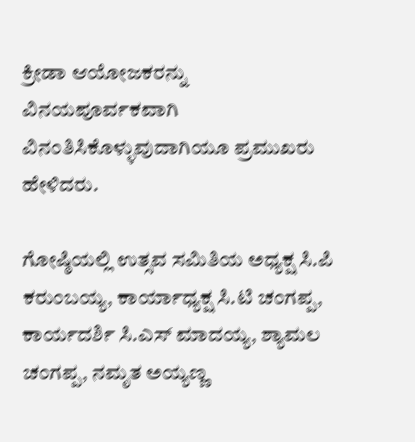ಕ್ರೀಡಾ ಆಯೋಜಕರನ್ನು ವಿನಯಪೂರ್ವಕವಾಗಿ ವಿನಂತಿಸಿಕೊಳ್ಳುವುದಾಗಿಯೂ ಪ್ರಮುಖರು ಹೇಳಿದರು.

ಗೋಷ್ಠಿಯಲ್ಲಿ ಉತ್ಸವ ಸಮಿತಿಯ ಅಧ್ಯಕ್ಷ ಸಿ.ಪಿ ಕರುಂಬಯ್ಯ, ಕಾರ್ಯಾಧ್ಯಕ್ಷ ಸಿ.ಟಿ ಚಂಗಪ್ಪ, ಕಾರ್ಯದರ್ಶಿ ಸಿ.ಎಸ್ ಮಾದಯ್ಯ, ಶ್ಯಾಮಲ ಚಂಗಪ್ಪ, ನಮೃತ ಅಯ್ಯಣ್ಣ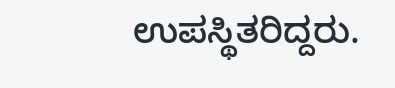ಉಪಸ್ಥಿತರಿದ್ದರು.